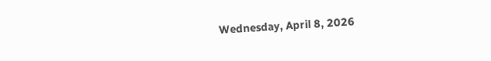Wednesday, April 8, 2026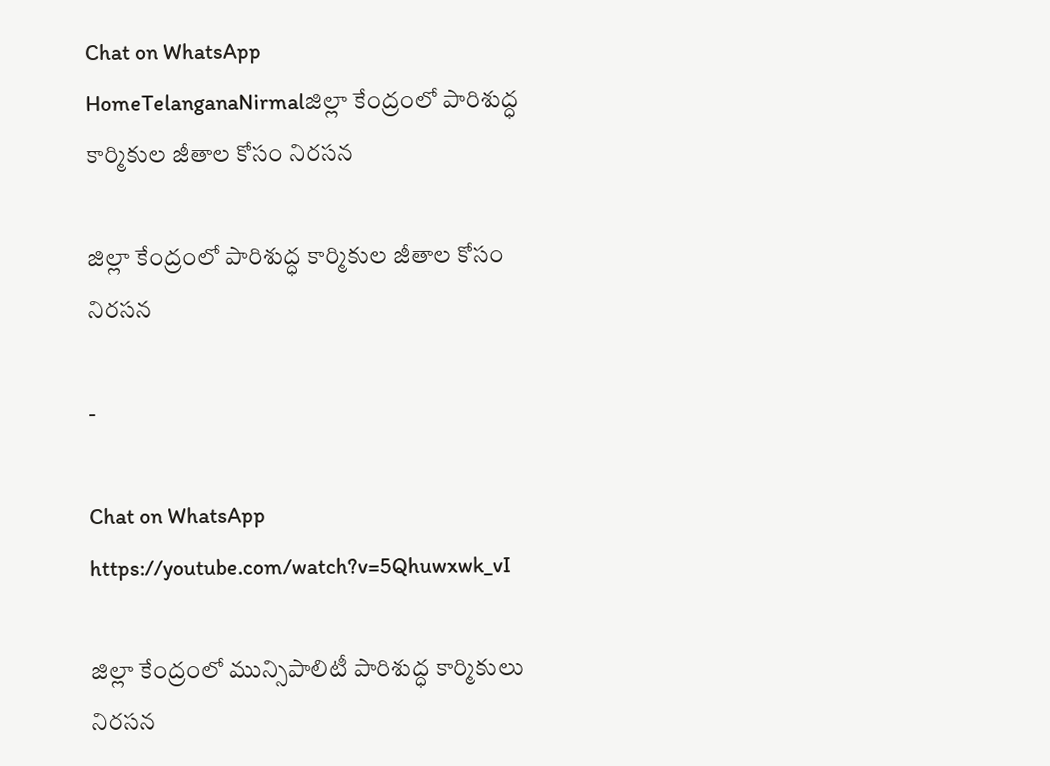Chat on WhatsApp
HomeTelanganaNirmalజిల్లా కేంద్రంలో పారిశుద్ధ కార్మికుల జీతాల కోసం నిరసన

జిల్లా కేంద్రంలో పారిశుద్ధ కార్మికుల జీతాల కోసం నిరసన

-

Chat on WhatsApp
https://youtube.com/watch?v=5Qhuwxwk_vI

జిల్లా కేంద్రంలో మున్సిపాలిటీ పారిశుద్ధ కార్మికులు నిరసన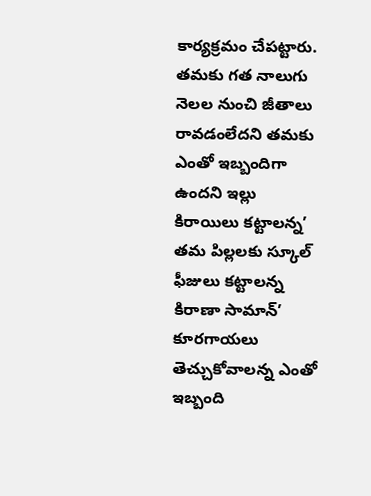కార్యక్రమం చేపట్టారు. తమకు గత నాలుగు నెలల నుంచి జీతాలు రావడంలేదని తమకు ఎంతో ఇబ్బందిగా ఉందని ఇల్లు కిరాయిలు కట్టాలన్న’ తమ పిల్లలకు స్కూల్ ఫీజులు కట్టాలన్న కిరాణా సామాన్’ కూరగాయలు తెచ్చుకోవాలన్న ఎంతో ఇబ్బంది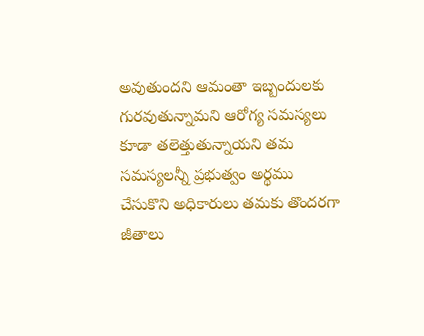అవుతుందని ఆమంతా ఇబ్బందులకు గురవుతున్నామని ఆరోగ్య సమస్యలు కూడా తలెత్తుతున్నాయని తమ సమస్యలన్నీ ప్రభుత్వం అర్థము చేసుకొని అధికారులు తమకు తొందరగా జీతాలు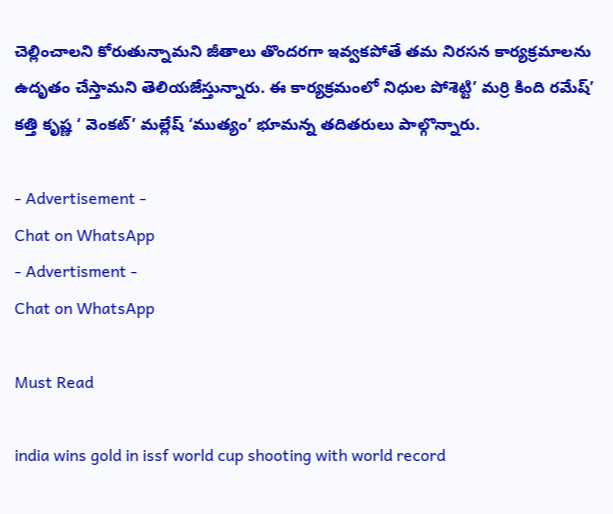చెల్లించాలని కోరుతున్నామని జీతాలు తొందరగా ఇవ్వకపోతే తమ నిరసన కార్యక్రమాలను ఉదృతం చేస్తామని తెలియజేస్తున్నారు. ఈ కార్యక్రమంలో నిధుల పోశెట్టి’ మర్రి కింది రమేష్’ కత్తి కృష్ణ ‘ వెంకట్’ మల్లేష్ ‘ముత్యం’ భూమన్న తదితరులు పాల్గొన్నారు.

- Advertisement -
Chat on WhatsApp
- Advertisment -
Chat on WhatsApp

Must Read

india wins gold in issf world cup shooting with world record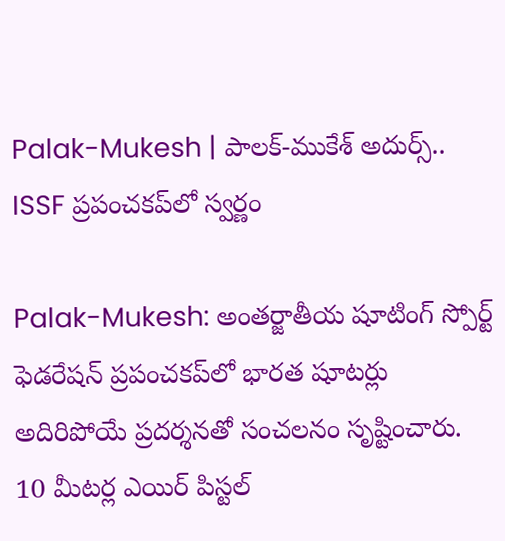Palak-Mukesh | పాలక్-ముకేశ్ అదుర్స్.. ISSF ప్రపంచకప్‌లో స్వర్ణం

Palak-Mukesh: అంతర్జాతీయ షూటింగ్ స్పోర్ట్ ఫెడరేషన్ ప్రపంచకప్‌లో భారత షూటర్లు అదిరిపోయే ప్రదర్శనతో సంచలనం సృష్టించారు. 10 మీటర్ల ఎయిర్ పిస్టల్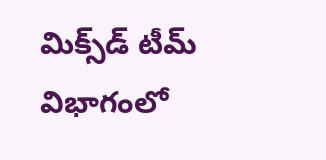మిక్స్‌డ్ టీమ్ విభాగంలో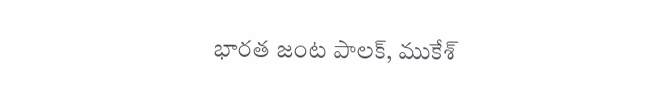భారత జంట పాలక్, ముకేశ్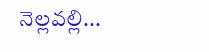నెల్లవల్లి...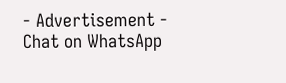- Advertisement -
Chat on WhatsApp